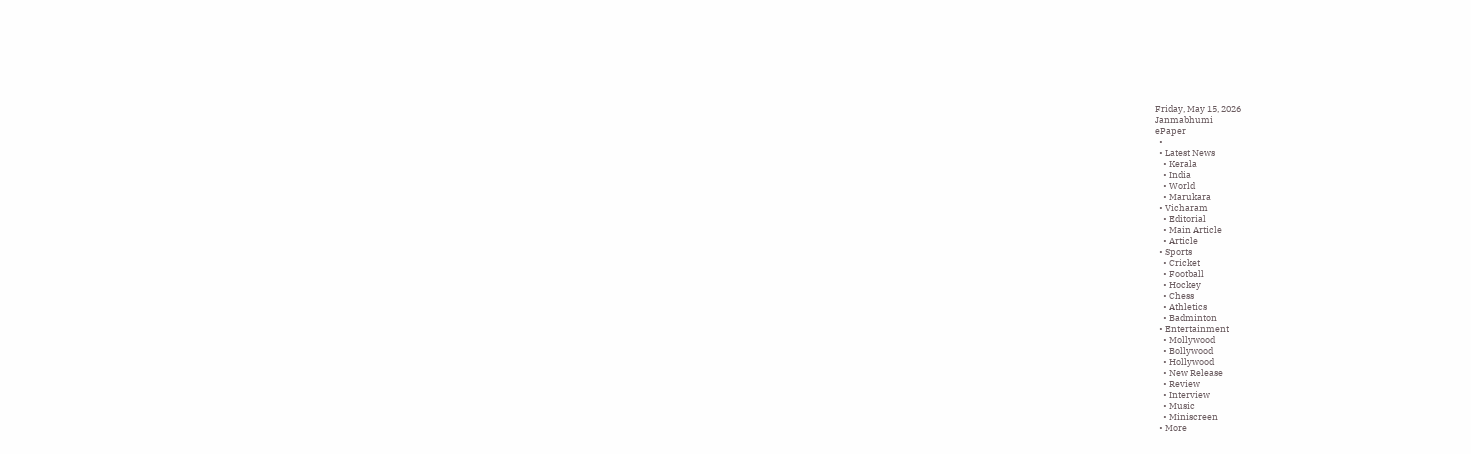Friday, May 15, 2026
Janmabhumi
ePaper
  •
  • Latest News
    • Kerala
    • India
    • World
    • Marukara
  • Vicharam
    • Editorial
    • Main Article
    • Article
  • Sports
    • Cricket
    • Football
    • Hockey
    • Chess
    • Athletics
    • Badminton
  • Entertainment
    • Mollywood
    • Bollywood
    • Hollywood
    • New Release
    • Review
    • Interview
    • Music
    • Miniscreen
  • More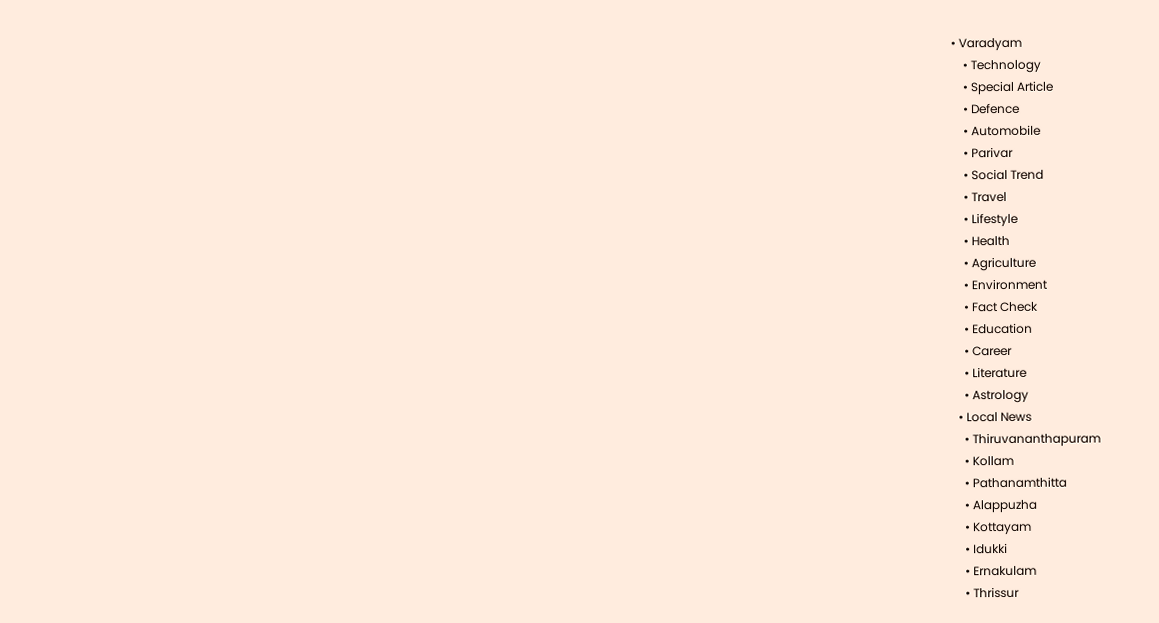• Varadyam
    • Technology
    • Special Article
    • Defence
    • Automobile
    • Parivar
    • Social Trend
    • Travel
    • Lifestyle
    • Health
    • Agriculture
    • Environment
    • Fact Check
    • Education
    • Career
    • Literature
    • Astrology
  • Local News
    • Thiruvananthapuram
    • Kollam
    • Pathanamthitta
    • Alappuzha
    • Kottayam
    • Idukki
    • Ernakulam
    • Thrissur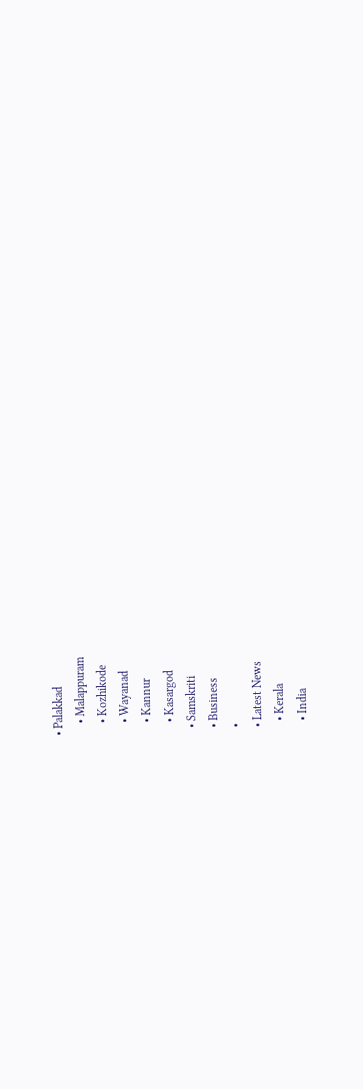• Palakkad
    • Malappuram
    • Kozhikode
    • Wayanad
    • Kannur
    • Kasargod
  • Samskriti
  • Business
  •
  • Latest News
    • Kerala
    • India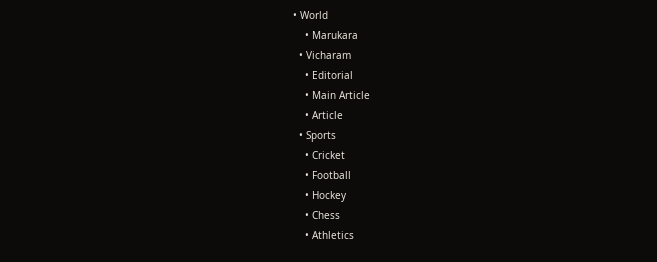• World
    • Marukara
  • Vicharam
    • Editorial
    • Main Article
    • Article
  • Sports
    • Cricket
    • Football
    • Hockey
    • Chess
    • Athletics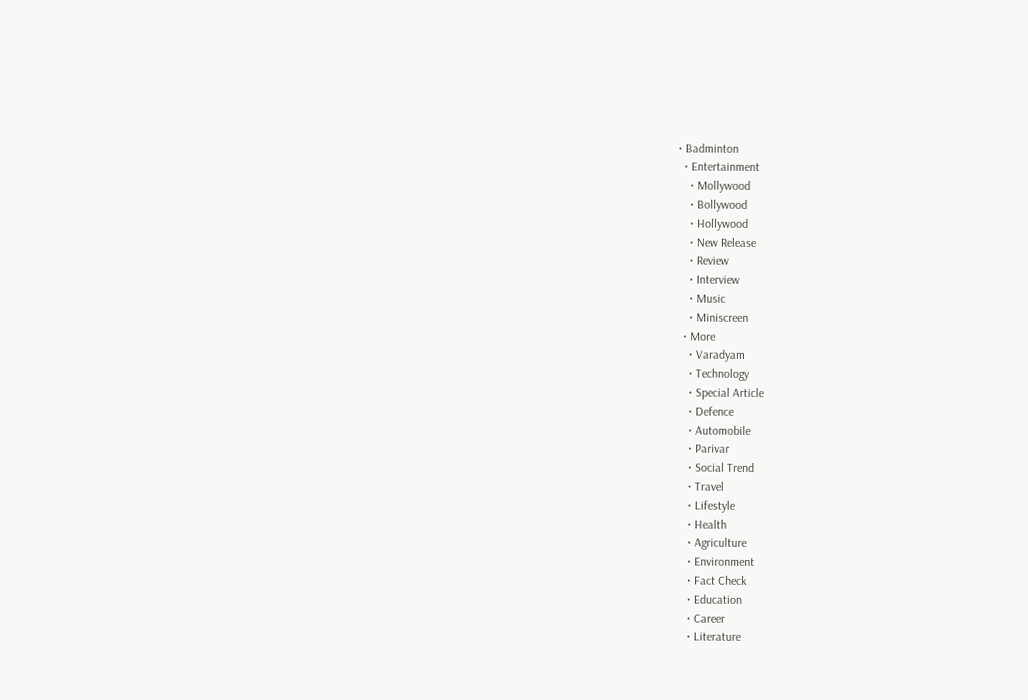• Badminton
  • Entertainment
    • Mollywood
    • Bollywood
    • Hollywood
    • New Release
    • Review
    • Interview
    • Music
    • Miniscreen
  • More
    • Varadyam
    • Technology
    • Special Article
    • Defence
    • Automobile
    • Parivar
    • Social Trend
    • Travel
    • Lifestyle
    • Health
    • Agriculture
    • Environment
    • Fact Check
    • Education
    • Career
    • Literature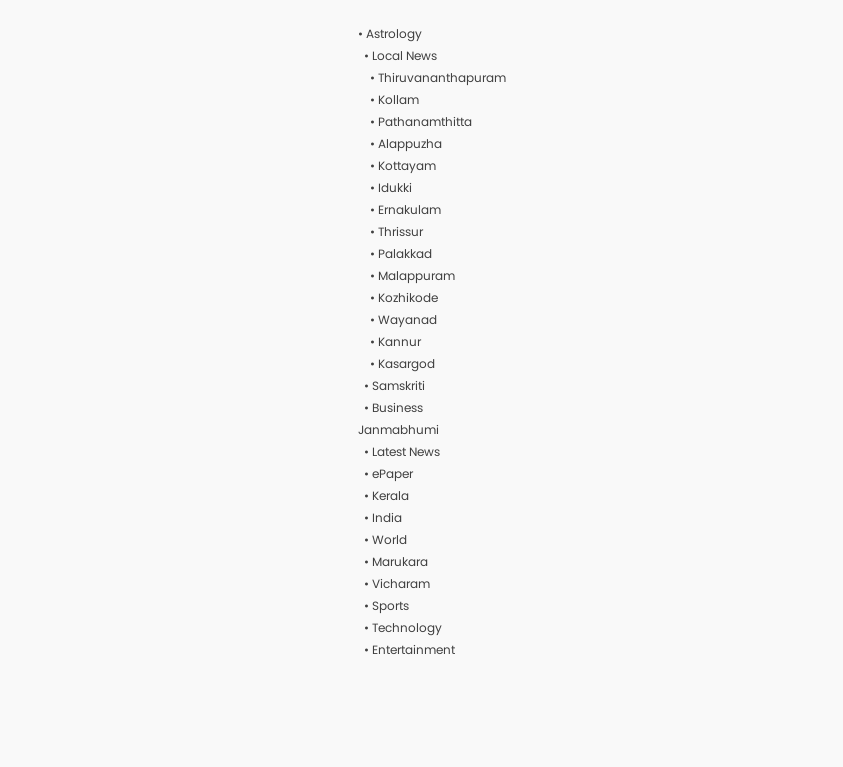• Astrology
  • Local News
    • Thiruvananthapuram
    • Kollam
    • Pathanamthitta
    • Alappuzha
    • Kottayam
    • Idukki
    • Ernakulam
    • Thrissur
    • Palakkad
    • Malappuram
    • Kozhikode
    • Wayanad
    • Kannur
    • Kasargod
  • Samskriti
  • Business
Janmabhumi
  • Latest News
  • ePaper
  • Kerala
  • India
  • World
  • Marukara
  • Vicharam
  • Sports
  • Technology
  • Entertainment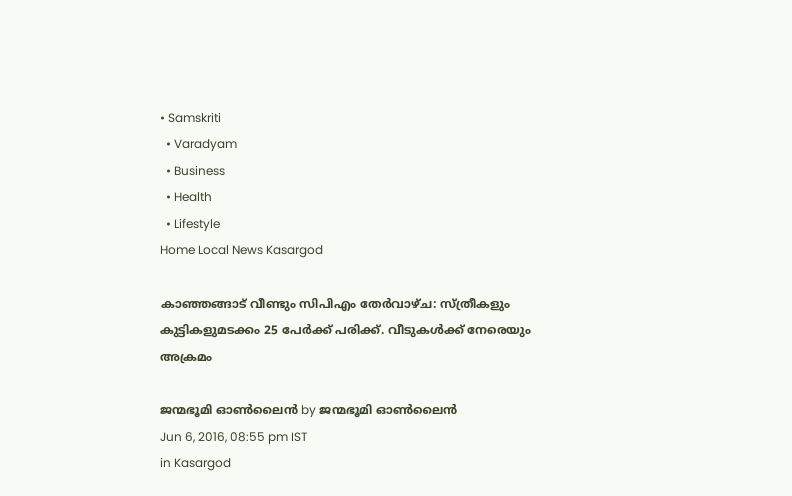• Samskriti
  • Varadyam
  • Business
  • Health
  • Lifestyle
Home Local News Kasargod

കാഞ്ഞങ്ങാട് വീണ്ടും സിപിഎം തേര്‍വാഴ്ച: സ്ത്രീകളും കുട്ടികളുമടക്കം 25 പേര്‍ക്ക് പരിക്ക്. വീടുകള്‍ക്ക് നേരെയും അക്രമം

ജന്മഭൂമി ഓണ്‍ലൈന്‍ by ജന്മഭൂമി ഓണ്‍ലൈന്‍
Jun 6, 2016, 08:55 pm IST
in Kasargod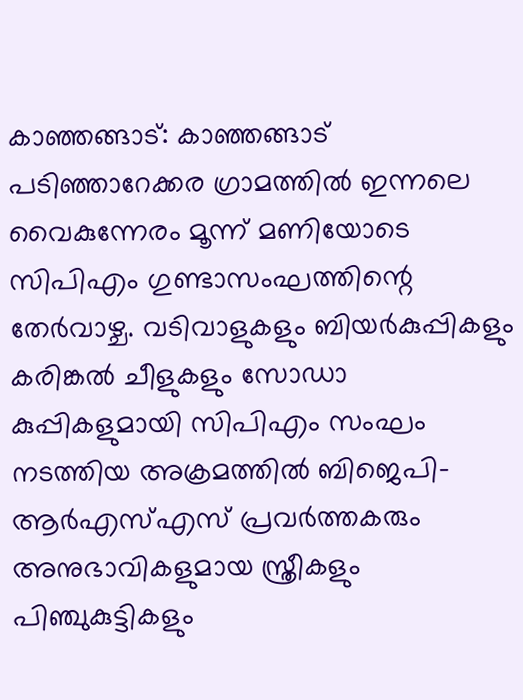കാഞ്ഞങ്ങാട്: കാഞ്ഞങ്ങാട് പടിഞ്ഞാറേക്കര ഗ്രാമത്തില്‍ ഇന്നലെ വൈകുന്നേരം മൂന്ന് മണിയോടെ സിപിഎം ഗുണ്ടാസംഘത്തിന്റെ തേര്‍വാഴ്ച. വടിവാളുകളും ബിയര്‍കുപ്പികളും കരിങ്കല്‍ ചീളുകളും സോഡാ കുപ്പികളുമായി സിപിഎം സംഘം നടത്തിയ അക്രമത്തില്‍ ബിജെപി-ആര്‍എസ്എസ് പ്രവര്‍ത്തകരും അനുഭാവികളുമായ സ്ത്രീകളും പിഞ്ചുകുട്ടികളും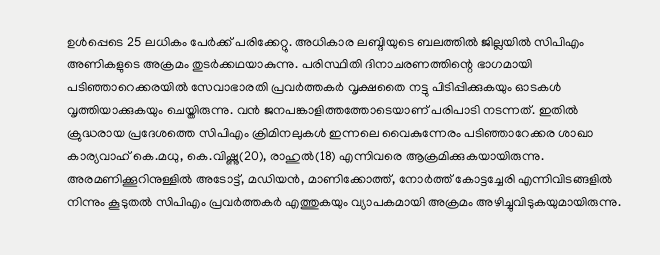ഉള്‍പ്പെടെ 25 ലധികം പേര്‍ക്ക് പരിക്കേറ്റു. അധികാര ലബ്ദിയുടെ ബലത്തില്‍ ജില്ലയില്‍ സിപിഎം അണികളുടെ അക്രമം തുടര്‍ക്കഥയാകുന്നു. പരിസ്ഥിതി ദിനാചരണത്തിന്റെ ഭാഗമായി പടിഞ്ഞാറെക്കരയില്‍ സേവാഭാരതി പ്രവര്‍ത്തകര്‍ വൃക്ഷതൈ നട്ടു പിടിപ്പിക്കുകയും ഓടകള്‍ വൃത്തിയാക്കുകയും ചെയ്തിരുന്നു. വന്‍ ജനപങ്കാളിത്തത്തോടെയാണ് പരിപാടി നടന്നത്. ഇതില്‍ ക്രുദ്ധരായ പ്രദേശത്തെ സിപിഎം ക്രിമിനലുകള്‍ ഇന്നലെ വൈകുന്നേരം പടിഞ്ഞാറേക്കര ശാഖാ കാര്യവാഹ് കെ.മധു, കെ.വിഷ്ണു(20), രാഹുല്‍(18) എന്നിവരെ ആക്രമിക്കുകയായിരുന്നു. അരമണിക്കൂറിനുള്ളില്‍ അടോട്ട്, മഡിയന്‍, മാണിക്കോത്ത്, നോര്‍ത്ത് കോട്ടച്ചേരി എന്നിവിടങ്ങളില്‍ നിന്നും കൂടുതല്‍ സിപിഎം പ്രവര്‍ത്തകര്‍ എത്തുകയും വ്യാപകമായി അക്രമം അഴിച്ചുവിടുകയുമായിരുന്നു.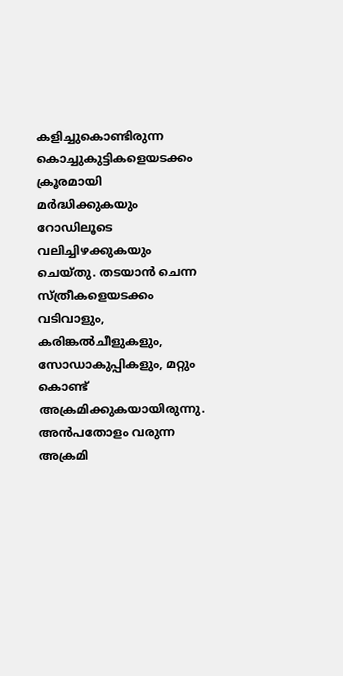കളിച്ചുകൊണ്ടിരുന്ന കൊച്ചുകുട്ടികളെയടക്കം ക്രൂരമായി മര്‍ദ്ധിക്കുകയും റോഡിലൂടെ വലിച്ചിഴക്കുകയും ചെയ്തു. തടയാന്‍ ചെന്ന സ്ത്രീകളെയടക്കം വടിവാളും, കരിങ്കല്‍ചീളുകളും, സോഡാകുപ്പികളും, മറ്റും കൊണ്ട് അക്രമിക്കുകയായിരുന്നു. അന്‍പതോളം വരുന്ന അക്രമി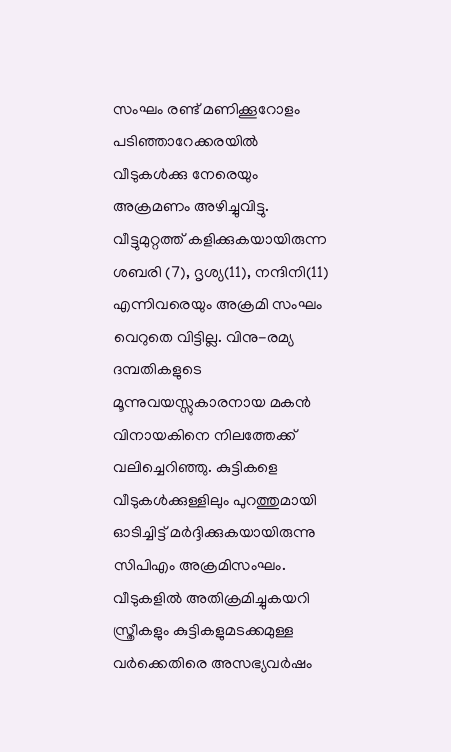സംഘം രണ്ട് മണിക്കൂറോളം പടിഞ്ഞാറേക്കരയില്‍ വീടുകള്‍ക്കു നേരെയും അക്രമണം അഴിച്ചുവിട്ടു. വീട്ടുമുറ്റത്ത് കളിക്കുകയായിരുന്ന ശബരി (7), ദൃശ്യ(11), നന്ദിനി(11) എന്നിവരെയും അക്രമി സംഘം വെറുതെ വിട്ടില്ല. വിനു-രമ്യ ദമ്പതികളുടെ മൂന്നുവയസ്സുകാരനായ മകന്‍ വിനായകിനെ നിലത്തേക്ക് വലിച്ചെറിഞ്ഞു. കുട്ടികളെ വീടുകള്‍ക്കുള്ളിലും പുറത്തുമായി ഓടിച്ചിട്ട് മര്‍ദ്ദിക്കുകയായിരുന്നു സിപിഎം അക്രമിസംഘം. വീടുകളില്‍ അതിക്രമിച്ചുകയറി സ്ത്രീകളും കുട്ടികളുമടക്കമുള്ള വര്‍ക്കെതിരെ അസഭ്യവര്‍ഷം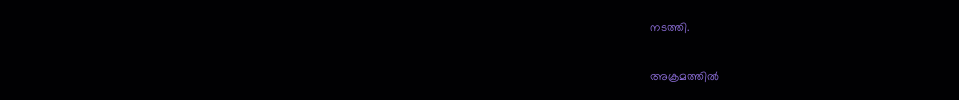നടത്തി.

അക്രമത്തില്‍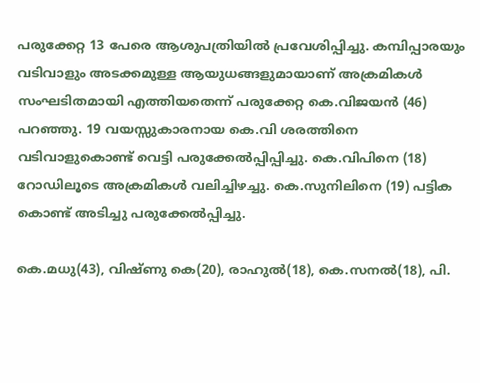പരുക്കേറ്റ 13 പേരെ ആശുപത്രിയില്‍ പ്രവേശിപ്പിച്ചു. കമ്പിപ്പാരയും വടിവാളും അടക്കമുള്ള ആയുധങ്ങളുമായാണ് അക്രമികള്‍ സംഘടിതമായി എത്തിയതെന്ന് പരുക്കേറ്റ കെ.വിജയന്‍ (46) പറഞ്ഞു. 19 വയസ്സുകാരനായ കെ.വി ശരത്തിനെ വടിവാളുകൊണ്ട് വെട്ടി പരുക്കേല്‍പ്പിപ്പിച്ചു. കെ.വിപിനെ (18) റോഡിലൂടെ അക്രമികള്‍ വലിച്ചിഴച്ചു. കെ.സുനിലിനെ (19) പട്ടിക കൊണ്ട് അടിച്ചു പരുക്കേല്‍പ്പിച്ചു.

കെ.മധു(43), വിഷ്ണു കെ(20), രാഹുല്‍(18), കെ.സനല്‍(18), പി.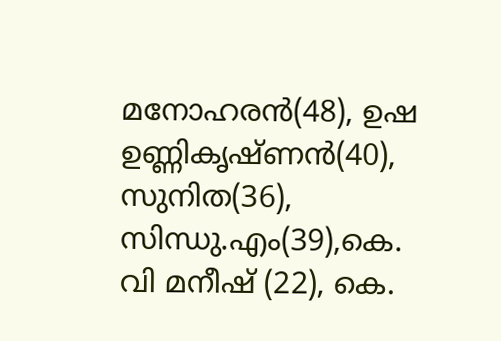മനോഹരന്‍(48), ഉഷ ഉണ്ണികൃഷ്ണന്‍(40), സുനിത(36), സിന്ധു.എം(39),കെ. വി മനീഷ് (22), കെ.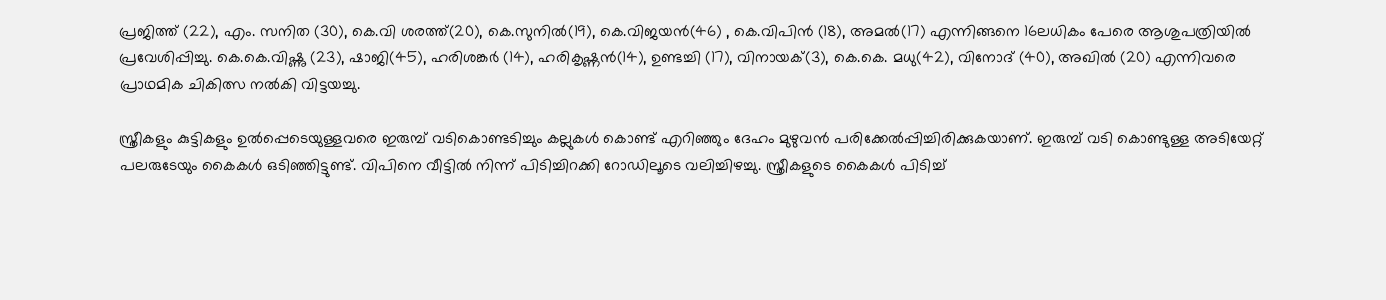പ്രജിത്ത് (22), എം. സനിത (30), കെ.വി ശരത്ത്(20), കെ.സുനില്‍(19), കെ.വിജയന്‍(46) , കെ.വിപിന്‍ (18), അമല്‍(17) എന്നിങ്ങനെ 16ലധികം പേരെ ആശുപത്രിയില്‍ പ്രവേശിപ്പിച്ചു. കെ.കെ.വിഷ്ണു (23), ഷാജി(45), ഹരിശങ്കര്‍ (14), ഹരികൃഷ്ണന്‍(14), ഉണ്ടച്ചി (17), വിനായക്(3), കെ.കെ. മധു(42), വിനോദ് (40), അഖില്‍ (20) എന്നിവരെ പ്രാഥമിക ചികിത്സ നല്‍കി വിട്ടയച്ചു.

സ്ത്രീകളും കുട്ടികളും ഉല്‍പ്പെടെയുള്ളവരെ ഇരുമ്പ് വടികൊണ്ടടിച്ചും കല്ലുകള്‍ കൊണ്ട് എറിഞ്ഞും ദേഹം മുഴുവന്‍ പരിക്കേല്‍പ്പിച്ചിരിക്കുകയാണ്. ഇരുമ്പ് വടി കൊണ്ടുള്ള അടിയേറ്റ് പലരുടേയും കൈകള്‍ ഒടിഞ്ഞിട്ടുണ്ട്. വിപിനെ വീട്ടില്‍ നിന്ന് പിടിച്ചിറക്കി റോഡിലൂടെ വലിച്ചിഴച്ചു. സ്ത്രീകളുടെ കൈകള്‍ പിടിച്ച്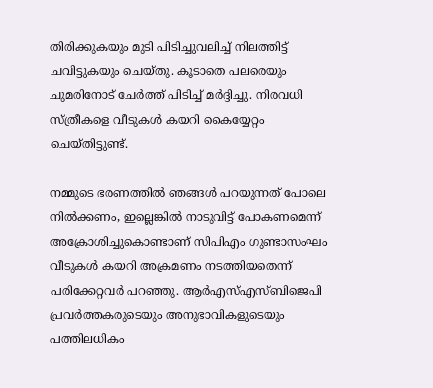തിരിക്കുകയും മുടി പിടിച്ചുവലിച്ച് നിലത്തിട്ട് ചവിട്ടുകയും ചെയ്തു. കൂടാതെ പലരെയും ചുമരിനോട് ചേര്‍ത്ത് പിടിച്ച് മര്‍ദ്ദിച്ചു. നിരവധി സ്ത്രീകളെ വീടുകള്‍ കയറി കൈയ്യേറ്റം ചെയ്തിട്ടുണ്ട്.

നമ്മുടെ ഭരണത്തില്‍ ഞങ്ങള്‍ പറയുന്നത് പോലെ നില്‍ക്കണം, ഇല്ലെങ്കില്‍ നാടുവിട്ട് പോകണമെന്ന് അക്രോശിച്ചുകൊണ്ടാണ് സിപിഎം ഗുണ്ടാസംഘം വീടുകള്‍ കയറി അക്രമണം നടത്തിയതെന്ന് പരിക്കേറ്റവര്‍ പറഞ്ഞു. ആര്‍എസ്എസ്ബിജെപി പ്രവര്‍ത്തകരുടെയും അനുഭാവികളുടെയും പത്തിലധികം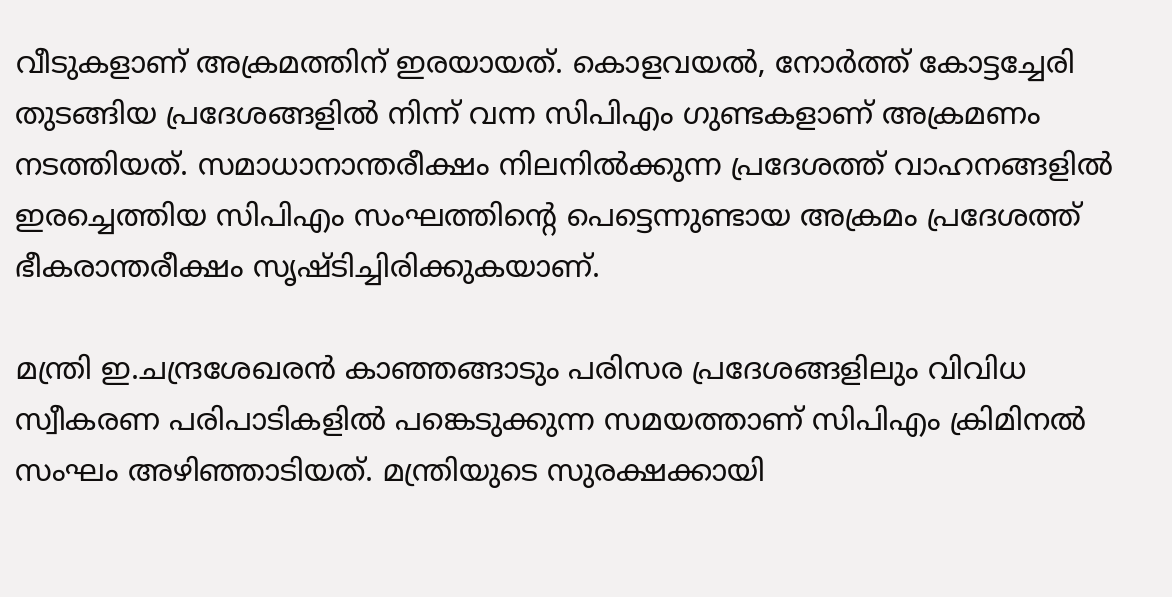വീടുകളാണ് അക്രമത്തിന് ഇരയായത്. കൊളവയല്‍, നോര്‍ത്ത് കോട്ടച്ചേരി തുടങ്ങിയ പ്രദേശങ്ങളില്‍ നിന്ന് വന്ന സിപിഎം ഗുണ്ടകളാണ് അക്രമണം നടത്തിയത്. സമാധാനാന്തരീക്ഷം നിലനില്‍ക്കുന്ന പ്രദേശത്ത് വാഹനങ്ങളില്‍ ഇരച്ചെത്തിയ സിപിഎം സംഘത്തിന്റെ പെട്ടെന്നുണ്ടായ അക്രമം പ്രദേശത്ത് ഭീകരാന്തരീക്ഷം സൃഷ്ടിച്ചിരിക്കുകയാണ്.

മന്ത്രി ഇ.ചന്ദ്രശേഖരന്‍ കാഞ്ഞങ്ങാടും പരിസര പ്രദേശങ്ങളിലും വിവിധ സ്വീകരണ പരിപാടികളില്‍ പങ്കെടുക്കുന്ന സമയത്താണ് സിപിഎം ക്രിമിനല്‍ സംഘം അഴിഞ്ഞാടിയത്. മന്ത്രിയുടെ സുരക്ഷക്കായി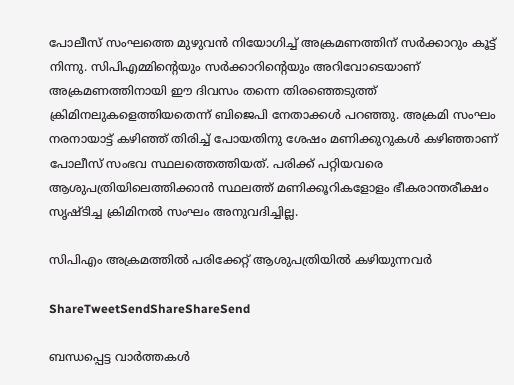പോലീസ് സംഘത്തെ മുഴുവന്‍ നിയോഗിച്ച് അക്രമണത്തിന് സര്‍ക്കാറും കൂട്ട് നിന്നു. സിപിഎമ്മിന്റെയും സര്‍ക്കാറിന്റെയും അറിവോടെയാണ് അക്രമണത്തിനായി ഈ ദിവസം തന്നെ തിരഞ്ഞെടുത്ത് ക്രിമിനലുകളെത്തിയതെന്ന് ബിജെപി നേതാക്കള്‍ പറഞ്ഞു. അക്രമി സംഘം നരനായാട്ട് കഴിഞ്ഞ് തിരിച്ച് പോയതിനു ശേഷം മണിക്കുറുകള്‍ കഴിഞ്ഞാണ് പോലീസ് സംഭവ സ്ഥലത്തെത്തിയത്. പരിക്ക് പറ്റിയവരെ ആശുപത്രിയിലെത്തിക്കാന്‍ സ്ഥലത്ത് മണിക്കൂറികളോളം ഭീകരാന്തരീക്ഷം സൃഷ്ടിച്ച ക്രിമിനല്‍ സംഘം അനുവദിച്ചില്ല.

സിപിഎം അക്രമത്തില്‍ പരിക്കേറ്റ് ആശുപത്രിയില്‍ കഴിയുന്നവര്‍

ShareTweetSendShareShareSend

ബന്ധപ്പെട്ട വാര്‍ത്തകള്‍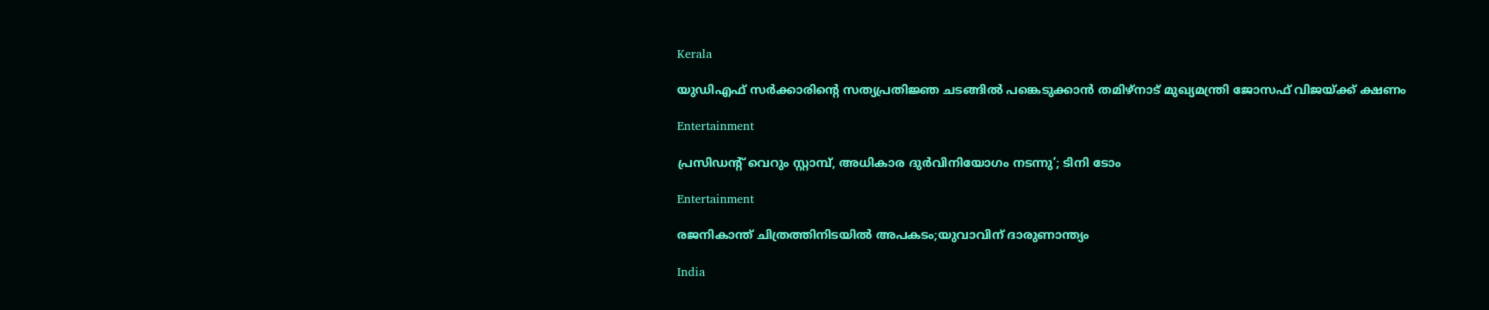Kerala

യുഡിഎഫ് സര്‍ക്കാരിന്റെ സത്യപ്രതിജ്ഞ ചടങ്ങില്‍ പങ്കെടുക്കാന്‍ തമിഴ്‌നാട് മുഖ്യമന്ത്രി ജോസഫ് വിജയ്‌ക്ക് ക്ഷണം

Entertainment

പ്രസിഡന്റ് വെറും സ്റ്റാമ്പ്, അധികാര ദുര്‍വിനിയോഗം നടന്നു’; ടിനി ടോം

Entertainment

രജനികാന്ത് ചിത്രത്തിനിടയിൽ അപകടം;യുവാവിന് ദാരുണാന്ത്യം

India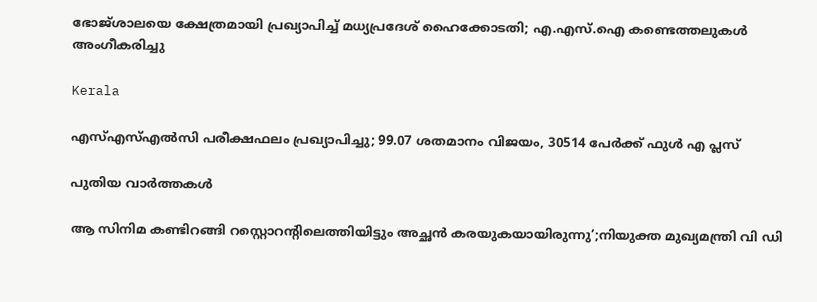ഭോജ്ശാലയെ ക്ഷേത്രമായി പ്രഖ്യാപിച്ച് മധ്യപ്രദേശ് ഹൈക്കോടതി; എ.എസ്.ഐ കണ്ടെത്തലുകൾ അംഗീകരിച്ചു

Kerala

എസ്എസ്എൽസി പരീക്ഷഫലം പ്രഖ്യാപിച്ചു; 99.07 ശതമാനം വിജയം, 30514 പേർക്ക് ഫുൾ എ പ്ലസ്

പുതിയ വാര്‍ത്തകള്‍

ആ സിനിമ കണ്ടിറങ്ങി റസ്റ്റൊറന്റിലെത്തിയിട്ടും അച്ഛൻ കരയുകയായിരുന്നു’;നിയുക്ത മുഖ്യമന്ത്രി വി ഡി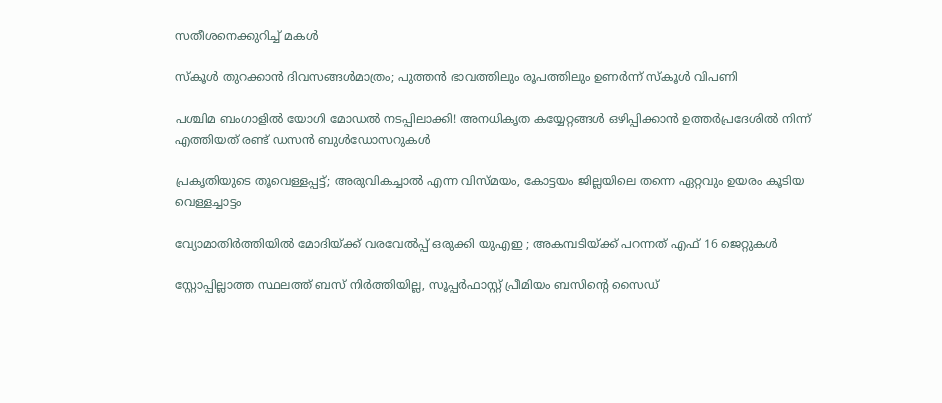സതീശനെക്കുറിച്ച് മകൾ

സ്‌കൂള്‍ തുറക്കാന്‍ ദിവസങ്ങള്‍മാത്രം; പുത്തന്‍ ഭാവത്തിലും രൂപത്തിലും ഉണര്‍ന്ന് സ്‌കൂള്‍ വിപണി

പശ്ചിമ ബംഗാളിൽ യോഗി മോഡൽ നടപ്പിലാക്കി! അനധികൃത കയ്യേറ്റങ്ങൾ ഒഴിപ്പിക്കാൻ ഉത്തർപ്രദേശിൽ നിന്ന് എത്തിയത് രണ്ട് ഡസൻ ബുൾഡോസറുകൾ

പ്രകൃതിയുടെ തൂവെള്ളപ്പട്ട്; അരുവികച്ചാല്‍ എന്ന വിസ്മയം, കോട്ടയം ജില്ലയിലെ തന്നെ ഏറ്റവും ഉയരം കൂടിയ വെള്ളച്ചാട്ടം

വ്യോമാതിർത്തിയിൽ മോദിയ്‌ക്ക് വരവേൽപ്പ് ഒരുക്കി യുഎഇ ; അകമ്പടിയ്‌ക്ക് പറന്നത് എഫ് 16 ജെറ്റുകൾ

സ്റ്റോപ്പില്ലാത്ത സ്ഥലത്ത് ബസ് നിർത്തിയില്ല, സൂപ്പർഫാസ്റ്റ് പ്രീമിയം ബസിന്റെ സൈഡ്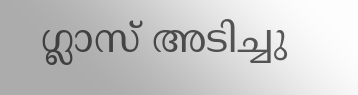ഗ്ലാസ് അടിച്ചു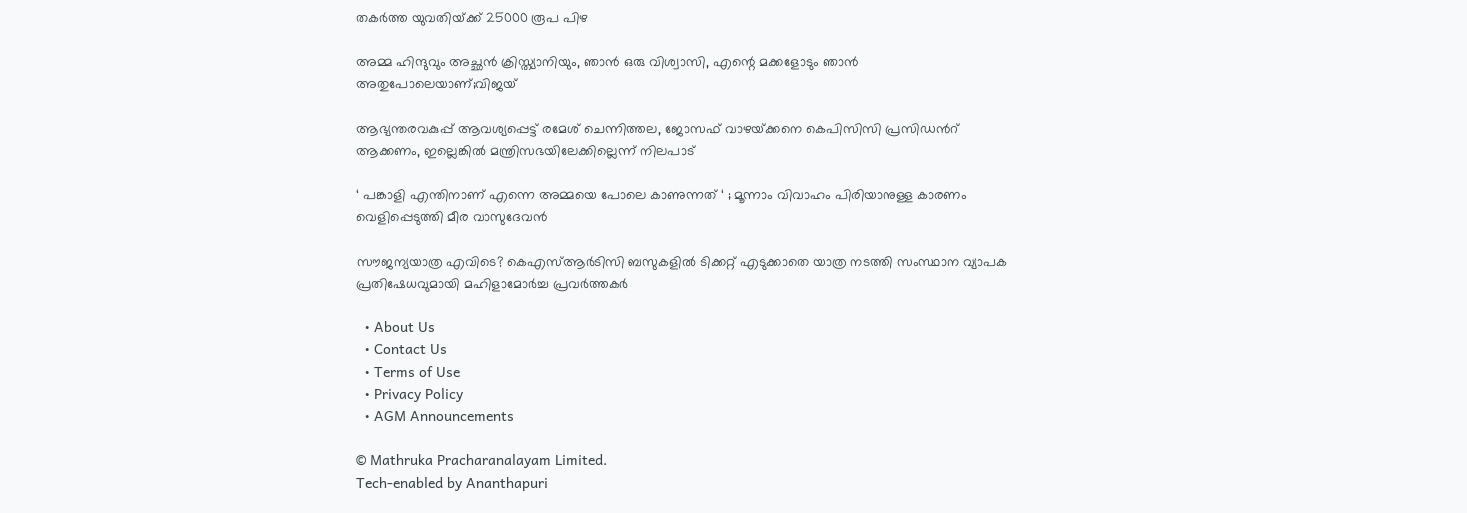തകർത്ത യുവതിയ്‌ക്ക് 25000 രൂപ പിഴ

അമ്മ ഹിന്ദുവും അച്ഛൻ ക്രിസ്ത്യാനിയും, ഞാൻ ഒരു വിശ്വാസി, എന്റെ മക്കളോടും ഞാൻ അതുപോലെയാണ്;വിജയ്

ആഭ്യന്തരവകുപ്പ് ആവശ്യപ്പെട്ട് രമേശ് ചെന്നിത്തല, ജോസഫ് വാഴയ്‌ക്കനെ കെപിസിസി പ്രസിഡന്‍റ് ആക്കണം, ഇല്ലെങ്കിൽ മന്ത്രിസഭയിലേക്കില്ലെന്ന് നിലപാട്

‘ പങ്കാളി എന്തിനാണ് എന്നെ അമ്മയെ പോലെ കാണുന്നത് ‘ ; മൂന്നാം വിവാഹം പിരിയാനുള്ള കാരണം വെളിപ്പെടുത്തി മീര വാസുദേവൻ

സൗജന്യയാത്ര എവിടെ? കെഎസ്‌ആർടിസി ബസുകളിൽ ടിക്കറ്റ് എടുക്കാതെ യാത്ര നടത്തി സംസ്ഥാന വ്യാപക പ്രതിഷേധവുമായി മഹിളാമോർച്ച പ്രവർത്തകർ

  • About Us
  • Contact Us
  • Terms of Use
  • Privacy Policy
  • AGM Announcements

© Mathruka Pracharanalayam Limited.
Tech-enabled by Ananthapuri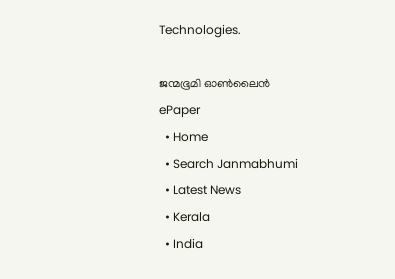Technologies.

ജന്മഭൂമി ഓണ്‍ലൈന്‍
ePaper
  • Home
  • Search Janmabhumi
  • Latest News
  • Kerala
  • India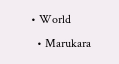• World
  • Marukara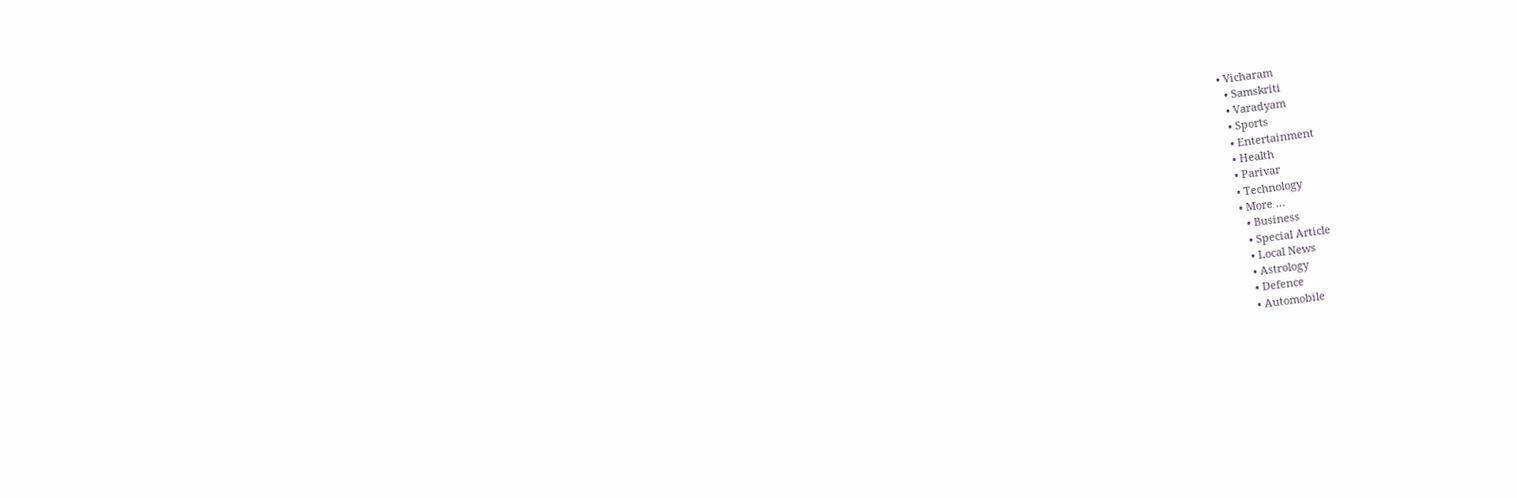• Vicharam
  • Samskriti
  • Varadyam
  • Sports
  • Entertainment
  • Health
  • Parivar
  • Technology
  • More …
    • Business
    • Special Article
    • Local News
    • Astrology
    • Defence
    • Automobile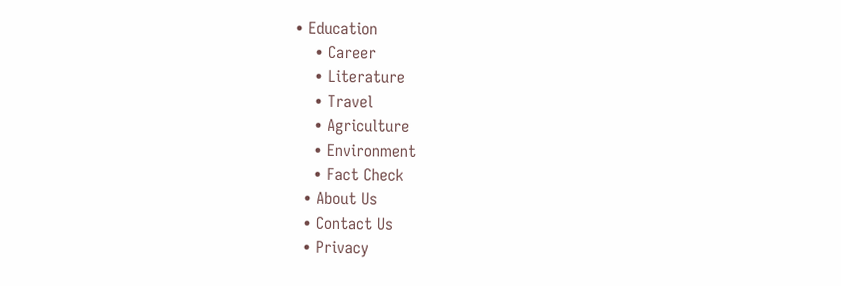• Education
    • Career
    • Literature
    • Travel
    • Agriculture
    • Environment
    • Fact Check
  • About Us
  • Contact Us
  • Privacy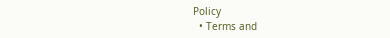Policy
  • Terms and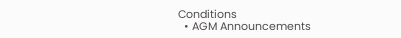Conditions
  • AGM Announcements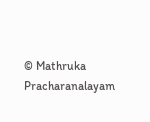© Mathruka Pracharanalayam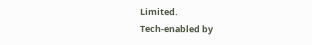Limited.
Tech-enabled by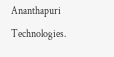Ananthapuri Technologies.